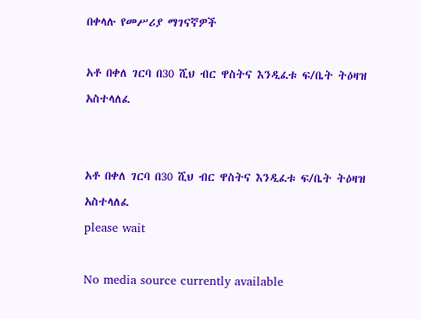በቀላሉ የመሥሪያ ማገናኛዎች

አቶ በቀለ ገርባ በ30 ሺህ ብር ዋስትና እንዲፈቱ ፍ/ቤት ትዕዛዝ አስተላለፈ


አቶ በቀለ ገርባ በ30 ሺህ ብር ዋስትና እንዲፈቱ ፍ/ቤት ትዕዛዝ አስተላለፈ
please wait

No media source currently available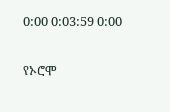0:00 0:03:59 0:00

የኦሮሞ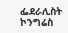ፌደራሊስት ኮንግሬስ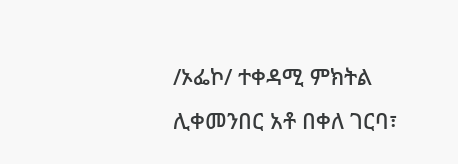/ኦፌኮ/ ተቀዳሚ ምክትል ሊቀመንበር አቶ በቀለ ገርባ፣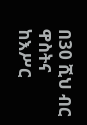በ30 ሺህ ብር ዋስትና ከእሥር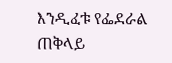እንዲፈቱ የፌደራል ጠቅላይ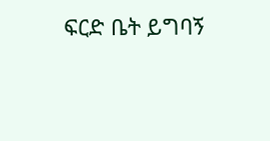ፍርድ ቤት ይግባኝ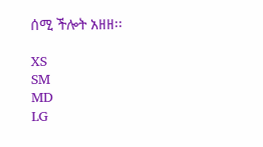ሰሚ ችሎት አዘዘ፡፡

XS
SM
MD
LG